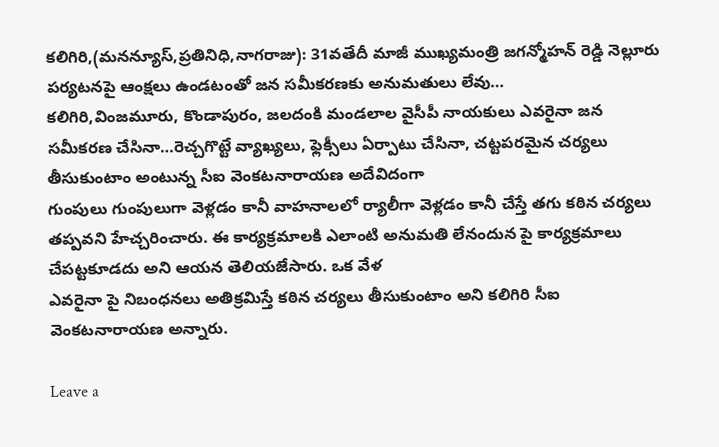కలిగిరి,(మనన్యూస్,ప్రతినిధి,నాగరాజు): 31వతేదీ మాజీ ముఖ్యమంత్రి జగన్మోహన్ రెడ్డి నెల్లూరు పర్యటనపై ఆంక్షలు ఉండటంతో జన సమీకరణకు అనుమతులు లేవు…
కలిగిరి,వింజమూరు, కొండాపురం, జలదంకి మండలాల వైసీపీ నాయకులు ఎవరైనా జన సమీకరణ చేసినా…రెచ్చగొట్టే వ్యాఖ్యలు, ఫ్లెక్సీలు ఏర్పాటు చేసినా, చట్టపరమైన చర్యలు తీసుకుంటాం అంటున్న సీఐ వెంకటనారాయణ అదేవిదంగా
గుంపులు గుంపులుగా వెళ్లడం కానీ వాహనాలలో ర్యాలీగా వెళ్లడం కానీ చేస్తే తగు కఠిన చర్యలు తప్పవని హేచ్చరించారు. ఈ కార్యక్రమాలకి ఎలాంటి అనుమతి లేనందున పై కార్యక్రమాలు చేపట్టకూడదు అని ఆయన తెలియజేసారు. ఒక వేళ
ఎవరైనా పై నిబంధనలు అతిక్రమిస్తే కఠిన చర్యలు తీసుకుంటాం అని కలిగిరి సీఐ వెంకటనారాయణ అన్నారు.

Leave a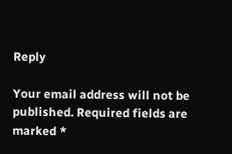Reply

Your email address will not be published. Required fields are marked *